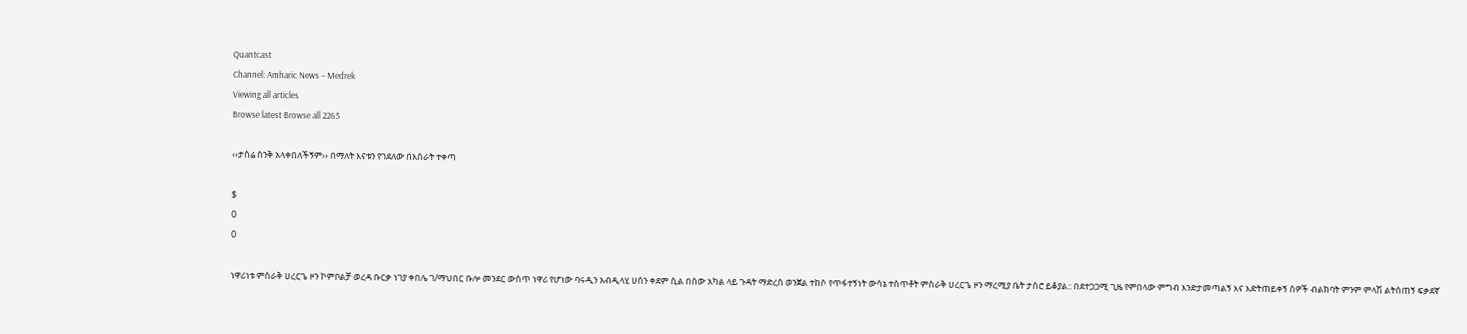Quantcast
Channel: Amharic News – Medrek
Viewing all articles
Browse latest Browse all 2265

‹‹ታስሬ ስንቅ አላቀበለችኝም›› በማለት እናቱን የገደለው በእስራት ተቀጣ

$
0
0

ነዋሪነቱ ምስራቅ ሀረርጌ ዞን ኮምቦልቻ ወረዳ ቡርቃ ነገያ ቀበሌ ገ/ማህበር ቡሎ መንደር ውስጥ ነዋሪ የሆነው ባሩዲን አብዲላሂ ሀሰን ቀደም ሲል በሰው አካል ላይ ጉዳት ማድረስ ወንጀል ተከሶ የጥፋተኝነት ውሳኔ ተሰጥቶት ምስራቅ ሀረርጌ ዞን ማረሚያ ቤት ታስሮ ይቆያል:: በደተጋጋሚ ጊዜ የምበላው ምግብ እንድታመጣልኝ እና እድትጠይቀኝ ሰዎች ብልክባት ምንም ምላሽ ልትሰጠኝ ፍቃደኛ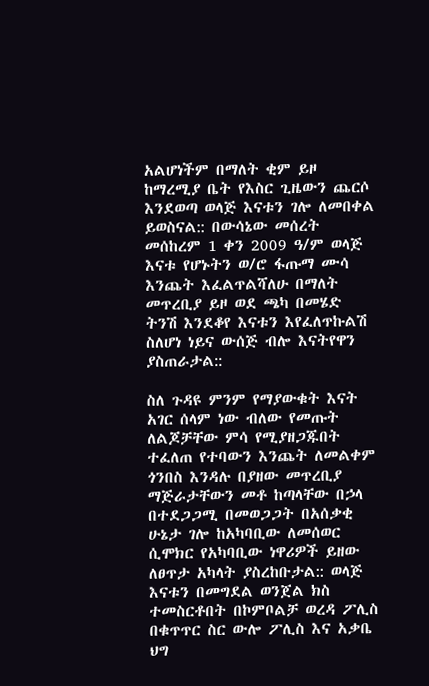አልሆነችም በማለት ቂም ይዞ ከማረሚያ ቤት የእስር ጊዜውን ጨርሶ እንደወጣ ወላጅ እናቱን ገሎ ለመበቀል ይወስናል:: በውሳኔው መሰረት መሰከረም 1 ቀን 2009 ዓ/ም ወላጅ እናቱ የሆኑትን ወ/ሮ ፋጡማ ሙሳ እንጨት እፈልጥልሻለሁ በማለት መጥረቢያ ይዞ ወደ ጫካ በመሄድ ትንሽ እንደቆየ እናቱን እየፈለጥኩልሽ ስለሆነ ነይና ውሰጅ ብሎ እናትየዋን ያስጠራታል::

ስለ ጉዳዩ ምንም የማያውቁት እናት አገር ሰላም ነው ብለው የመጡት ለልጆቻቸው ምሳ የሚያዘጋጁበት ተፈለጠ የተባውን እንጨት ለመልቀም ጎንበስ እንዳሉ በያዘው መጥረቢያ ማጅራታቸውን መቶ ከጣላቸው በኃላ በተደጋጋሚ በመወጋጋት በአሰቃቂ ሁኔታ ገሎ ከአካባቢው ለመሰወር ሲሞክር የአካባቢው ነዋሪዎች ይዘው ለፀጥታ አካላት ያስረከቡታል:: ወላጅ እናቱን በመግደል ወንጀል ክስ ተመስርቶበት በኮምቦልቻ ወረዳ ፖሊስ በቁጥጥር ስር ውሎ ፖሊስ እና አቃቤ ህግ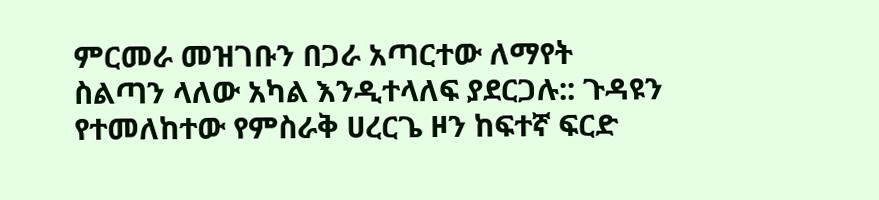ምርመራ መዝገቡን በጋራ አጣርተው ለማየት ስልጣን ላለው አካል እንዲተላለፍ ያደርጋሉ:: ጉዳዩን የተመለከተው የምስራቅ ሀረርጌ ዞን ከፍተኛ ፍርድ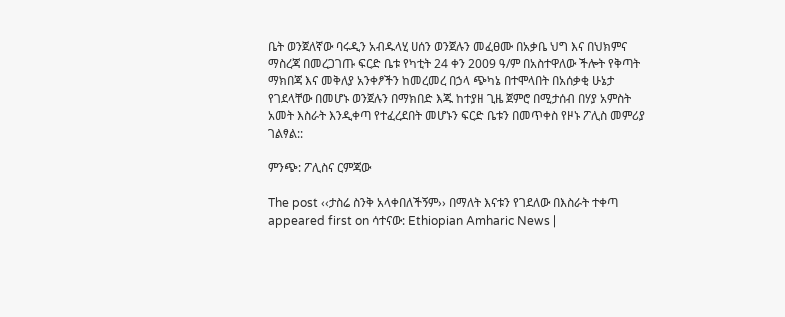ቤት ወንጀለኛው ባሩዲን አብዱላሂ ሀሰን ወንጀሉን መፈፀሙ በአቃቤ ህግ እና በህክምና ማስረጃ በመረጋገጡ ፍርድ ቤቱ የካቲት 24 ቀን 2009 ዓ/ም በአስተዋለው ችሎት የቅጣት ማክበጃ እና መቅለያ አንቀፆችን ከመረመረ በኃላ ጭካኔ በተሞላበት በአሰቃቂ ሁኔታ የገደላቸው በመሆኑ ወንጀሉን በማክበድ እጁ ከተያዘ ጊዜ ጀምሮ በሚታሰብ በሃያ አምስት አመት እስራት እንዲቀጣ የተፈረደበት መሆኑን ፍርድ ቤቱን በመጥቀስ የዞኑ ፖሊስ መምሪያ ገልፃል::

ምንጭ: ፖሊስና ርምጃው

The post ‹‹ታስሬ ስንቅ አላቀበለችኝም›› በማለት እናቱን የገደለው በእስራት ተቀጣ appeared first on ሳተናው: Ethiopian Amharic News |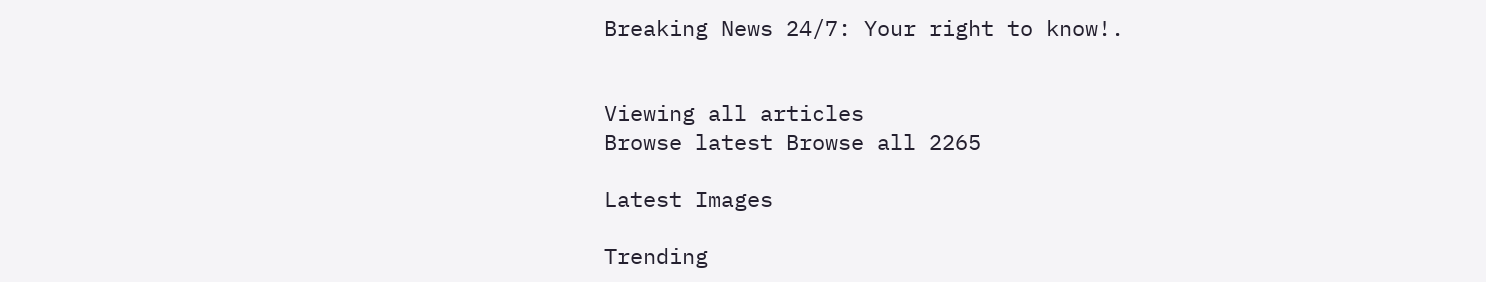Breaking News 24/7: Your right to know!.


Viewing all articles
Browse latest Browse all 2265

Latest Images

Trending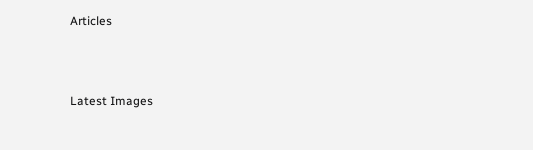Articles



Latest Images